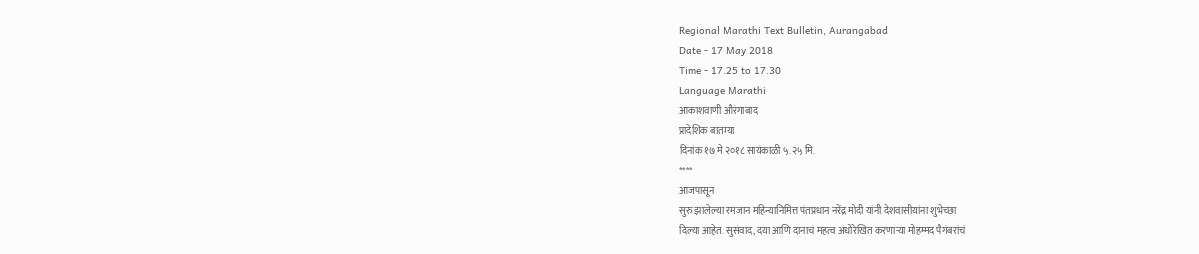Regional Marathi Text Bulletin, Aurangabad
Date - 17 May 2018
Time - 17.25 to 17.30
Language Marathi
आकाशवाणी औरंगाबाद
प्रादेशिक बातम्या
दिनांक १७ मे २०१८ सायंकाळी ५.२५ मि.
****
आजपासून
सुरु झालेल्या रमजान महिन्यानिमित्त पंतप्रधान नरेंद्र मोदी यांनी देशवासीयांना शुभेच्छा
दिल्या आहेत. सुसंवाद, दया आणि दानाचं महत्व अधोरेखित करणाऱ्या मोहम्मद पैगंबरांचं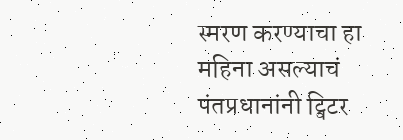स्मरण करण्याचा हा महिना असल्याचं पंतप्रधानांनी ट्विटर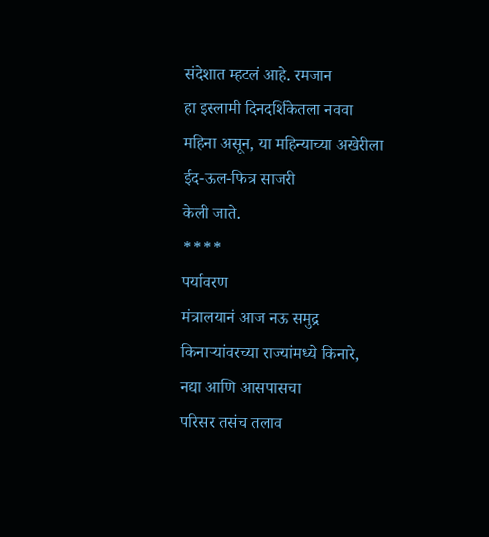संदेशात म्हटलं आहे. रमजान
हा इस्लामी दिनदर्शिकेतला नववा महिना असून, या महिन्याच्या अखेरीला ईद-ऊल-फित्र साजरी
केली जाते.
****
पर्यावरण
मंत्रालयानं आज नऊ समुद्र किनाऱ्यांवरच्या राज्यांमध्ये किनारे, नद्या आणि आसपासचा
परिसर तसंच तलाव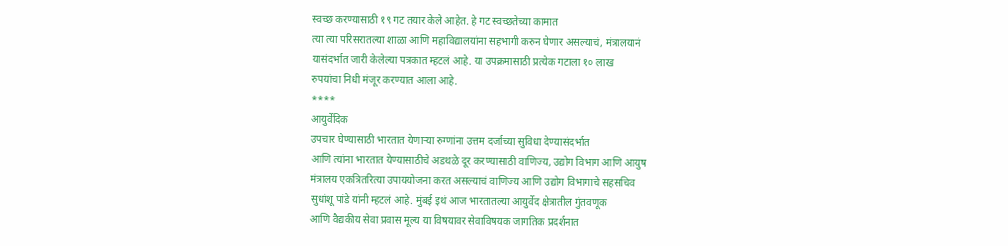स्वच्छ करण्यासाठी १९ गट तयार केले आहेत. हे गट स्वच्छतेच्या कामात
त्या त्या परिसरातल्या शाळा आणि महाविद्यालयांना सहभागी करुन घेणार असल्याचं, मंत्रालयानं
यासंदर्भात जारी केलेल्या पत्रकात म्हटलं आहे. या उपक्रमासाठी प्रत्येक गटाला १० लाख
रुपयांचा निधी मंजूर करण्यात आला आहे.
****
आयुर्वेदिक
उपचार घेण्यासाठी भारतात येणाऱ्या रुग्णांना उत्तम दर्जाच्या सुविधा देण्यासंदर्भात
आणि त्यांना भारतात येण्यासाठीचे अडथळे दूर करण्यासाठी वाणिज्य, उद्योग विभाग आणि आयुष
मंत्रालय एकत्रितरित्या उपाययोजना करत असल्याचं वाणिज्य आणि उद्योग विभागाचे सहसचिव
सुधांशू पांडे यांनी म्हटलं आहे. मुंबई इथं आज भारतातल्या आयुर्वेद क्षेत्रातील गुंतवणूक
आणि वैद्यकीय सेवा प्रवास मूल्य या विषयावर सेवाविषयक जागतिक प्रदर्शनात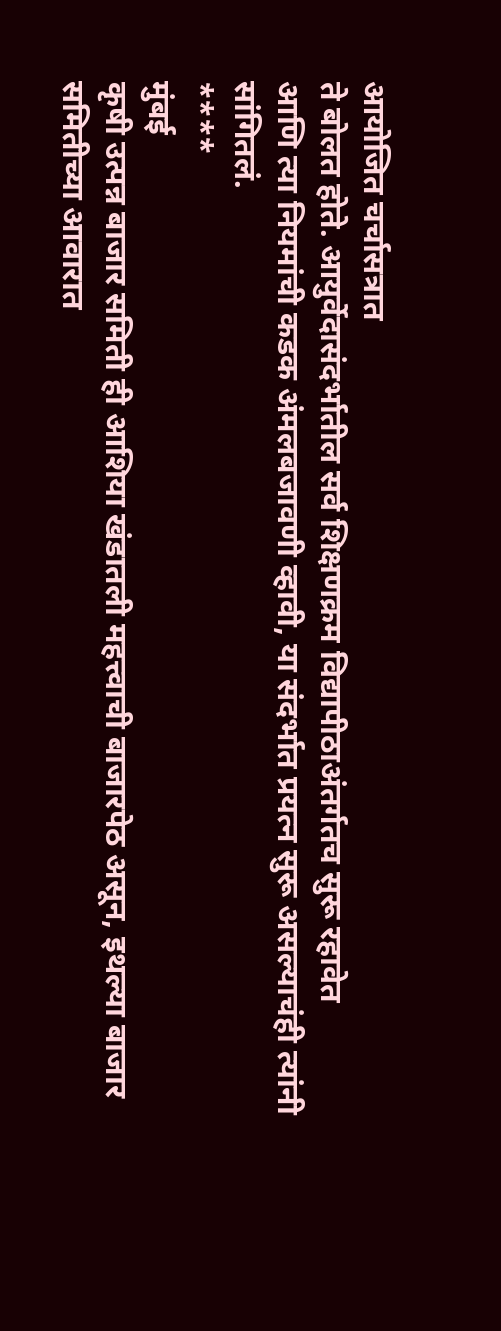आयोजित चर्चासत्रात
ते बोलत होते. आयुर्वेदासंदर्भातील सर्व शिक्षणक्रम विद्यापीठाअंतर्गतच सुरू रहावेत
आणि त्या नियमांची कडक अंमलबजावणी व्हावी, या संदर्भात प्रयत्न सुरू असल्याचंही त्यांनी
सांगितलं.
****
मुंबई
कृषी उत्पन्न बाजार समिती ही आशिया खंडातली महत्त्वाची बाजारपेठ असून, इथल्या बाजार
समितीच्या आवारात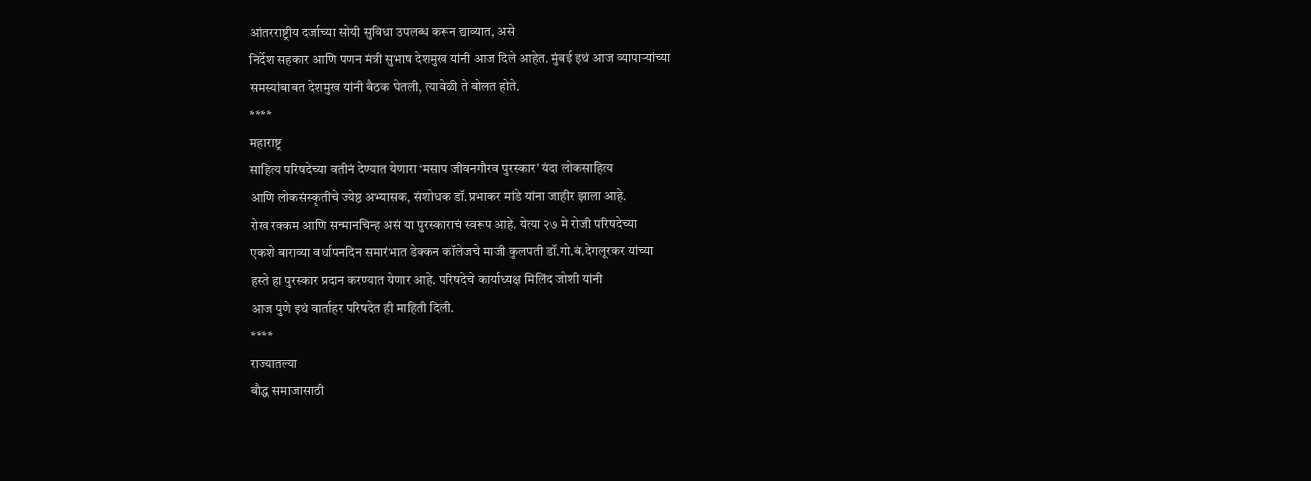आंतरराष्ट्रीय दर्जाच्या सोयी सुविधा उपलब्ध करून द्याव्यात, असे
निर्देश सहकार आणि पणन मंत्री सुभाष देशमुख यांनी आज दिले आहेत. मुंबई इथं आज व्यापाऱ्यांच्या
समस्यांबाबत देशमुख यांनी बैठक घेतली, त्यावेळी ते बोलत होते.
****
महाराष्ट्र
साहित्य परिषदेच्या वतीनं देण्यात येणारा ‘मसाप जीवनगौरव पुरस्कार’ यंदा लोकसाहित्य
आणि लोकसंस्कृतीचे ज्येष्ठ अभ्यासक, संशोधक डॉ.प्रभाकर मांडे यांना जाहीर झाला आहे.
रोख रक्कम आणि सन्मानचिन्ह असं या पुरस्काराचं स्वरूप आहे. येत्या २७ मे रोजी परिषदेच्या
एकशे बाराव्या वर्धापनदिन समारंभात डेक्कन कॉलेजचे माजी कुलपती डॉ.गो.बं.देगलूरकर यांच्या
हस्ते हा पुरस्कार प्रदान करण्यात येणार आहे. परिषदेचे कार्याध्यक्ष मिलिंद जोशी यांनी
आज पुणे इथं वार्ताहर परिषदेत ही माहिती दिली.
****
राज्यातल्या
बौद्ध समाजासाठी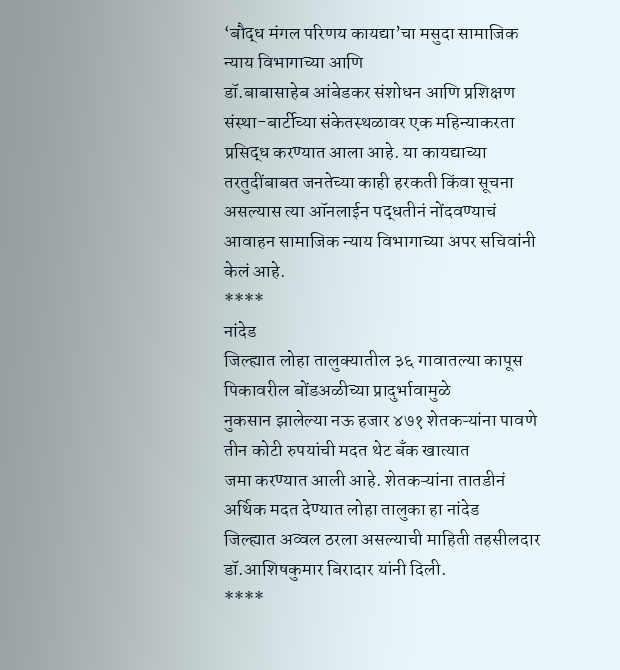‘बौद्ध मंगल परिणय कायद्या’चा मसुदा सामाजिक न्याय विभागाच्या आणि
डॉ.बाबासाहेब आंबेडकर संशोधन आणि प्रशिक्षण संस्था-बार्टीच्या संकेतस्थळावर एक महिन्याकरता
प्रसिद्ध करण्यात आला आहे. या कायद्याच्या तरतुदींबाबत जनतेच्या काही हरकती किंवा सूचना
असल्यास त्या ऑनलाईन पद्धतीनं नोंदवण्याचं आवाहन सामाजिक न्याय विभागाच्या अपर सचिवांनी
केलं आहे.
****
नांदेड
जिल्ह्यात लोहा तालुक्यातील ३६ गावातल्या कापूस पिकावरील बोंडअळीच्या प्रादुर्भावामुळे
नुकसान झालेल्या नऊ हजार ४७१ शेतकऱ्यांना पावणे तीन कोटी रुपयांची मदत थेट बँक खात्यात
जमा करण्यात आली आहे. शेतकऱ्यांना तातडीनं अर्थिक मदत देण्यात लोहा तालुका हा नांदेड
जिल्ह्यात अव्वल ठरला असल्याची माहिती तहसीलदार डॉ.आशिषकुमार बिरादार यांनी दिली.
****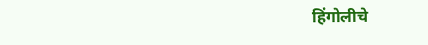हिंगोलीचे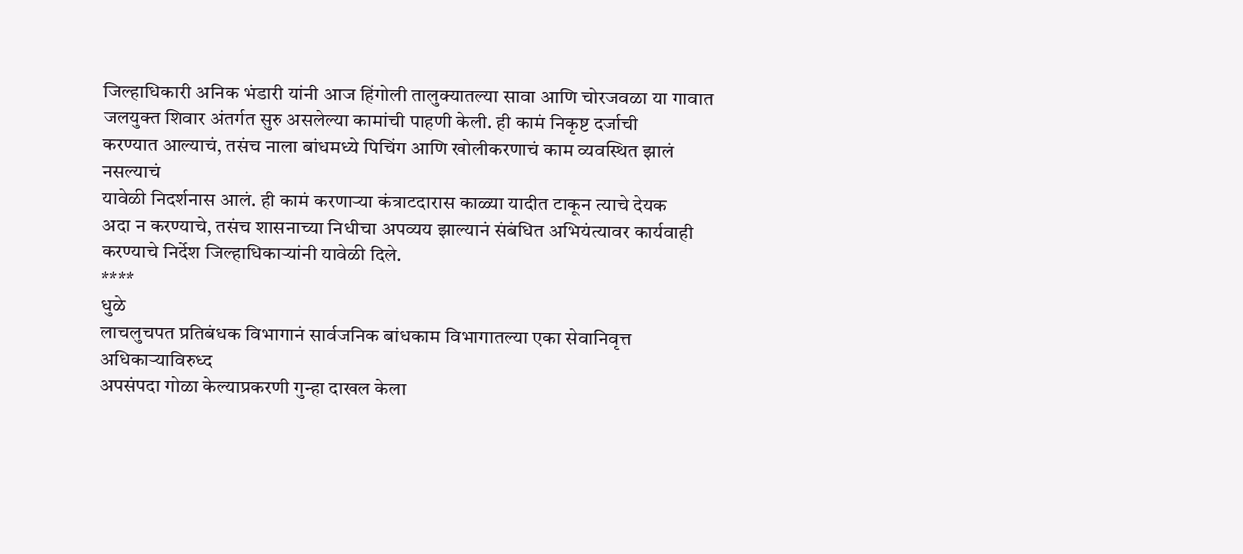जिल्हाधिकारी अनिक भंडारी यांनी आज हिंगोली तालुक्यातल्या सावा आणि चोरजवळा या गावात
जलयुक्त शिवार अंतर्गत सुरु असलेल्या कामांची पाहणी केली. ही कामं निकृष्ट दर्जाची
करण्यात आल्याचं, तसंच नाला बांधमध्ये पिचिंग आणि खोलीकरणाचं काम व्यवस्थित झालं नसल्याचं
यावेळी निदर्शनास आलं. ही कामं करणाऱ्या कंत्राटदारास काळ्या यादीत टाकून त्याचे देयक
अदा न करण्याचे, तसंच शासनाच्या निधीचा अपव्यय झाल्यानं संबंधित अभियंत्यावर कार्यवाही
करण्याचे निर्देश जिल्हाधिकाऱ्यांनी यावेळी दिले.
****
धुळे
लाचलुचपत प्रतिबंधक विभागानं सार्वजनिक बांधकाम विभागातल्या एका सेवानिवृत्त अधिकाऱ्याविरुध्द
अपसंपदा गोळा केल्याप्रकरणी गुन्हा दाखल केला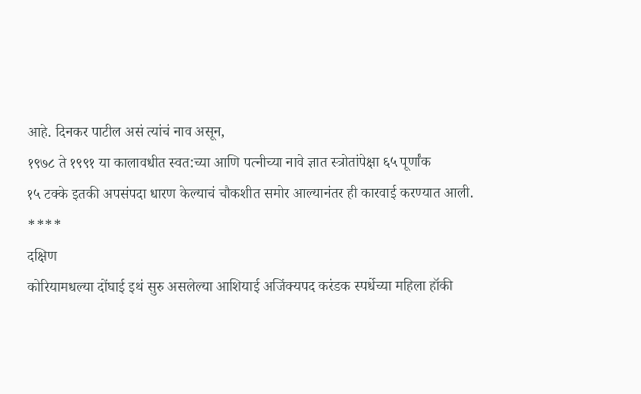आहे. दिनकर पाटील असं त्यांचं नाव असून,
१९७८ ते १९९१ या कालावधीत स्वत:च्या आणि पत्नीच्या नावे ज्ञात स्त्रोतांपेक्षा ६५ पूर्णांक
१५ टक्के इतकी अपसंपदा धारण केल्याचं चौकशीत समोर आल्यानंतर ही कारवाई करण्यात आली.
****
दक्षिण
कोरियामधल्या दोंघाई इथं सुरु असलेल्या आशियाई अजिंक्यपद करंडक स्पर्धेच्या महिला हॉकी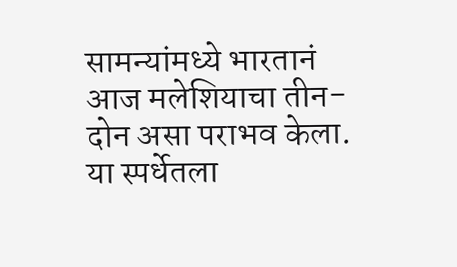सामन्यांमध्ये भारतानं आज मलेशियाचा तीन-दोन असा पराभव केला. या स्पर्धेतला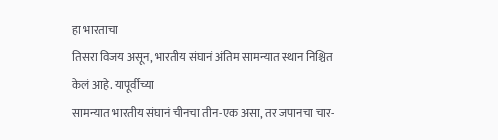हा भारताचा
तिसरा विजय असून, भारतीय संघानं अंतिम सामन्यात स्थान निश्चित केलं आहे. यापूर्वीच्या
सामन्यात भारतीय संघानं चीनचा तीन-एक असा, तर जपानचा चार-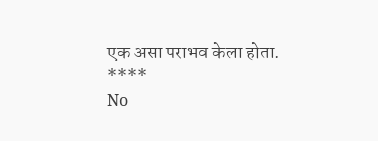एक असा पराभव केला होता.
****
No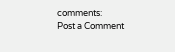comments:
Post a Comment